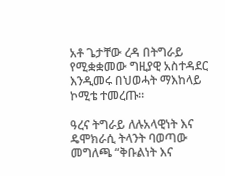አቶ ጌታቸው ረዳ በትግራይ የሚቋቋመው ግዚያዊ አስተዳደር እንዲመሩ በህወሓት ማእከላይ ኮሚቴ ተመረጡ።

ዓረና ትግራይ ለሉአላዊነት እና ዴሞክራሲ ትላንት ባወጣው መግለጫ “ቅቡልነት እና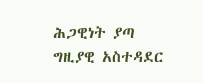ሕጋዊነት ያጣ ግዚያዊ አስተዳደር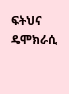ፍትህና ዴሞክራሲ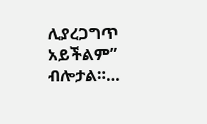ሊያረጋግጥ አይችልም” ብሎታል።…